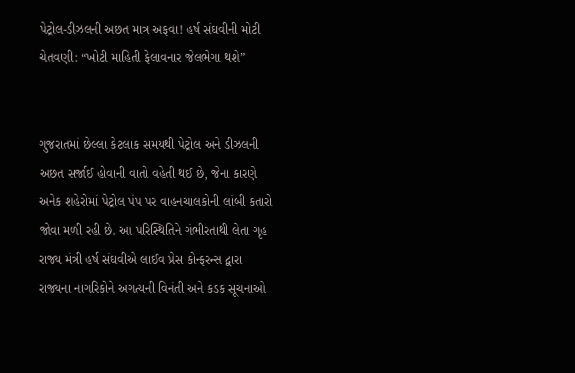પેટ્રોલ-ડીઝલની અછત માત્ર અફવા! હર્ષ સંઘવીની મોટી ચેતવણી: “ખોટી માહિતી ફેલાવનાર જેલભેગા થશે”


ગુજરાતમાં છેલ્લા કેટલાક સમયથી પેટ્રોલ અને ડીઝલની અછત સર્જાઈ હોવાની વાતો વહેતી થઈ છે, જેના કારણે અનેક શહેરોમાં પેટ્રોલ પંપ પર વાહનચાલકોની લાંબી કતારો જોવા મળી રહી છે. આ પરિસ્થિતિને ગંભીરતાથી લેતા ગૃહ રાજ્ય મંત્રી હર્ષ સંઘવીએ લાઈવ પ્રેસ કોન્ફરન્સ દ્વારા રાજ્યના નાગરિકોને અગત્યની વિનંતી અને કડક સૂચનાઓ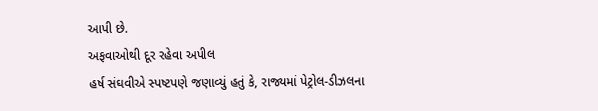આપી છે.
અફવાઓથી દૂર રહેવા અપીલ
હર્ષ સંઘવીએ સ્પષ્ટપણે જણાવ્યું હતું કે, રાજ્યમાં પેટ્રોલ-ડીઝલના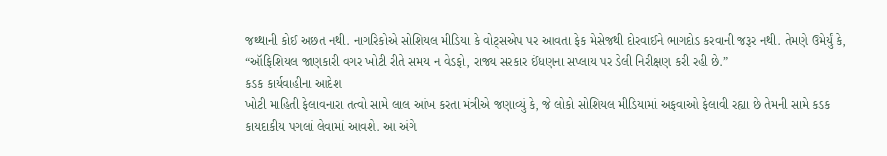જથ્થાની કોઈ અછત નથી. નાગરિકોએ સોશિયલ મીડિયા કે વોટ્સએપ પર આવતા ફેક મેસેજથી દોરવાઈને ભાગદોડ કરવાની જરૂર નથી. તેમણે ઉમેર્યું કે, “ઑફિશિયલ જાણકારી વગર ખોટી રીતે સમય ન વેડફો, રાજ્ય સરકાર ઈંધણના સપ્લાય પર ડેલી નિરીક્ષણ કરી રહી છે.”
કડક કાર્યવાહીના આદેશ
ખોટી માહિતી ફેલાવનારા તત્વો સામે લાલ આંખ કરતા મંત્રીએ જણાવ્યું કે, જે લોકો સોશિયલ મીડિયામાં અફવાઓ ફેલાવી રહ્યા છે તેમની સામે કડક કાયદાકીય પગલાં લેવામાં આવશે. આ અંગે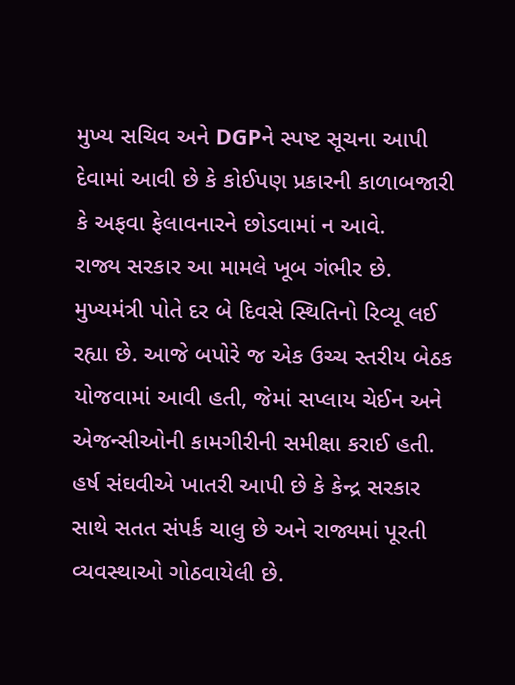મુખ્ય સચિવ અને DGPને સ્પષ્ટ સૂચના આપી દેવામાં આવી છે કે કોઈપણ પ્રકારની કાળાબજારી કે અફવા ફેલાવનારને છોડવામાં ન આવે.
રાજ્ય સરકાર આ મામલે ખૂબ ગંભીર છે. મુખ્યમંત્રી પોતે દર બે દિવસે સ્થિતિનો રિવ્યૂ લઈ રહ્યા છે. આજે બપોરે જ એક ઉચ્ચ સ્તરીય બેઠક યોજવામાં આવી હતી, જેમાં સપ્લાય ચેઈન અને એજન્સીઓની કામગીરીની સમીક્ષા કરાઈ હતી. હર્ષ સંઘવીએ ખાતરી આપી છે કે કેન્દ્ર સરકાર સાથે સતત સંપર્ક ચાલુ છે અને રાજ્યમાં પૂરતી વ્યવસ્થાઓ ગોઠવાયેલી છે.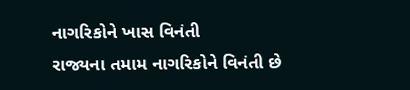નાગરિકોને ખાસ વિનંતી
રાજ્યના તમામ નાગરિકોને વિનંતી છે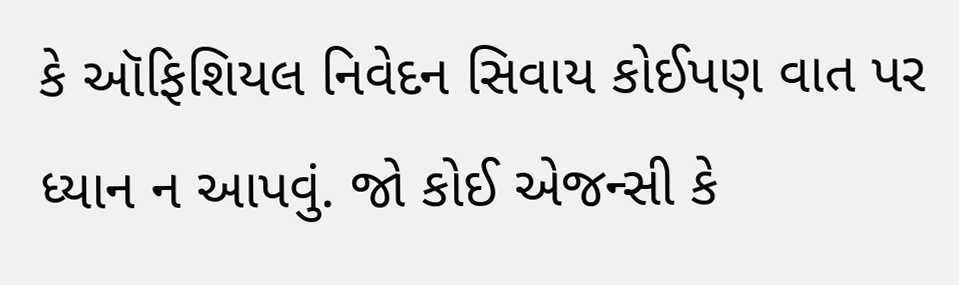કે ઑફિશિયલ નિવેદન સિવાય કોઈપણ વાત પર ધ્યાન ન આપવું. જો કોઈ એજન્સી કે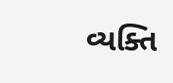વ્યક્તિ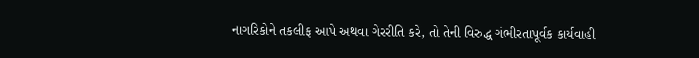નાગરિકોને તકલીફ આપે અથવા ગેરરીતિ કરે, તો તેની વિરુદ્ધ ગંભીરતાપૂર્વક કાર્યવાહી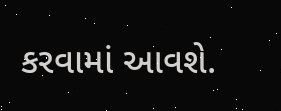કરવામાં આવશે.